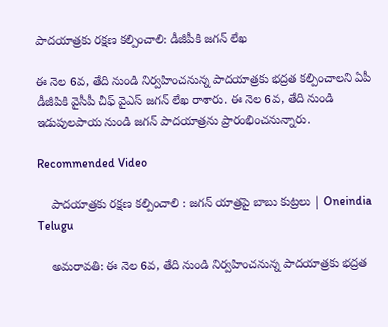పాదయాత్రకు రక్షణ కల్పించాలి: డీజీపీకి జగన్‌ లేఖ

ఈ నెల 6వ, తేది నుండి నిర్వహించనున్న పాదయాత్రకు భద్రత కల్పించాలని ఏపీ డీజీపికి వైసీపీ చీఫ్ వైఎస్ జగన్ లేఖ రాశారు. ఈ నెల 6వ, తేది నుండి ఇడుపులపాయ నుండి జగన్ పాదయాత్రను ప్రారంభించనున్నారు.

Recommended Video

    పాదయాత్రకు రక్షణ కల్పించాలి : జగన్ యాత్రపై బాబు కుట్రలు | Oneindia Telugu

    అమరావతి: ఈ నెల 6వ, తేది నుండి నిర్వహించనున్న పాదయాత్రకు భద్రత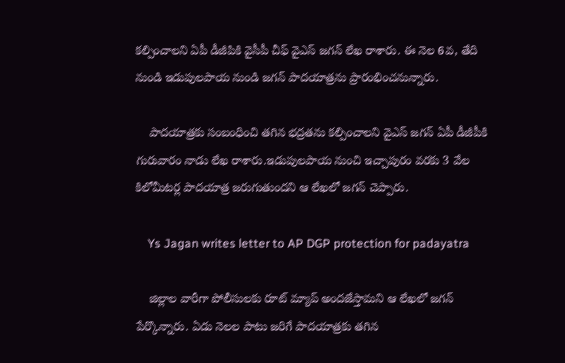కల్పించాలని ఏపీ డీజీపికి వైసీపీ చీఫ్ వైఎస్ జగన్ లేఖ రాశారు. ఈ నెల 6వ, తేది నుండి ఇడుపులపాయ నుండి జగన్ పాదయాత్రను ప్రారంభించనున్నారు.

    పాదయాత్రకు సంబంధించి తగిన భద్రతను కల్పించాలని వైఎస్ జగన్ ఏపీ డీజీపీకి గురువారం నాడు లేఖ రాశారు.ఇడుపులపాయ నుంచి ఇచ్చాపురం వరకు 3 వేల కిలోమీటర్ల పాదయాత్ర జరుగుతుందని ఆ లేఖలో జగన్ చెప్పారు.

    Ys Jagan writes letter to AP DGP protection for padayatra

    జిల్లాల వారీగా పోలీసులకు రూట్ మ్యాప్ అందజేస్తామని ఆ లేఖలో జగన్ పేర్కొన్నారు. ఏడు నెలల పాటు జరిగే పాదయాత్రకు తగిన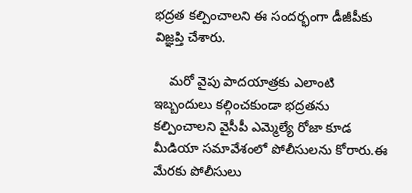భద్రత కల్పించాలని ఈ సందర్భంగా డీజీపీకు విజ్ఞప్తి చేశారు.

    మరో వైపు పాదయాత్రకు ఎలాంటి ఇబ్బందులు కల్గించకుండా భద్రతను కల్పించాలని వైసీపీ ఎమ్మెల్యే రోజా కూడ మీడియా సమావేశంలో పోలీసులను కోరారు.ఈ మేరకు పోలీసులు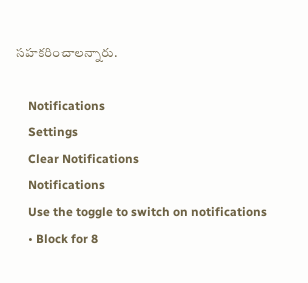సహకరించాలన్నారు.

    Notifications
    Settings
    Clear Notifications
    Notifications
    Use the toggle to switch on notifications
    • Block for 8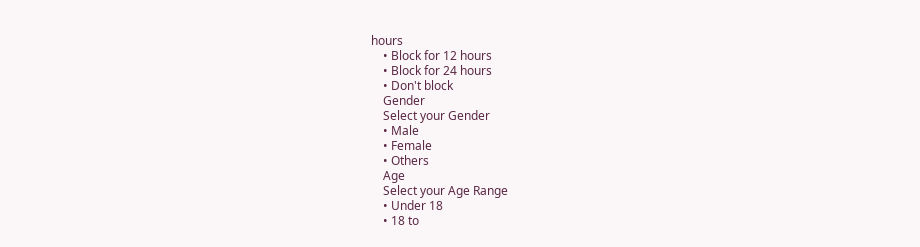hours
    • Block for 12 hours
    • Block for 24 hours
    • Don't block
    Gender
    Select your Gender
    • Male
    • Female
    • Others
    Age
    Select your Age Range
    • Under 18
    • 18 to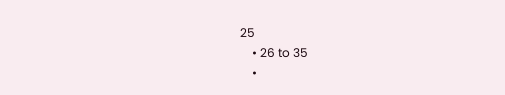25
    • 26 to 35
    •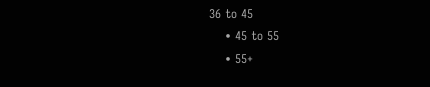36 to 45
    • 45 to 55
    • 55+